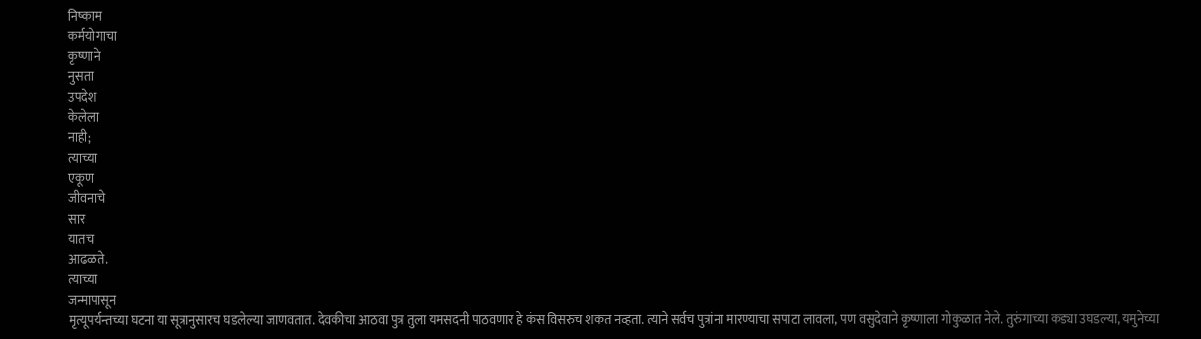निष्काम
कर्मयोगाचा
कृष्णाने
नुसता
उपदेश
केलेला
नाही;
त्याच्या
एकूण
जीवनाचे
सार
यातच
आढळते.
त्याच्या
जन्मापासून
मृत्यूपर्यन्तच्या घटना या सूत्रानुसारच घडलेल्या जाणवतात. देवकीचा आठवा पुत्र तुला यमसदनी पाठवणार हे कंस विसरुच शकत नव्हता. त्याने सर्वच पुत्रांना मारण्याचा सपाटा लावला, पण वसुदेवाने कृष्णाला गोकुळात नेले. तुरुंगाच्या कड्या उघडल्या, यमुनेच्या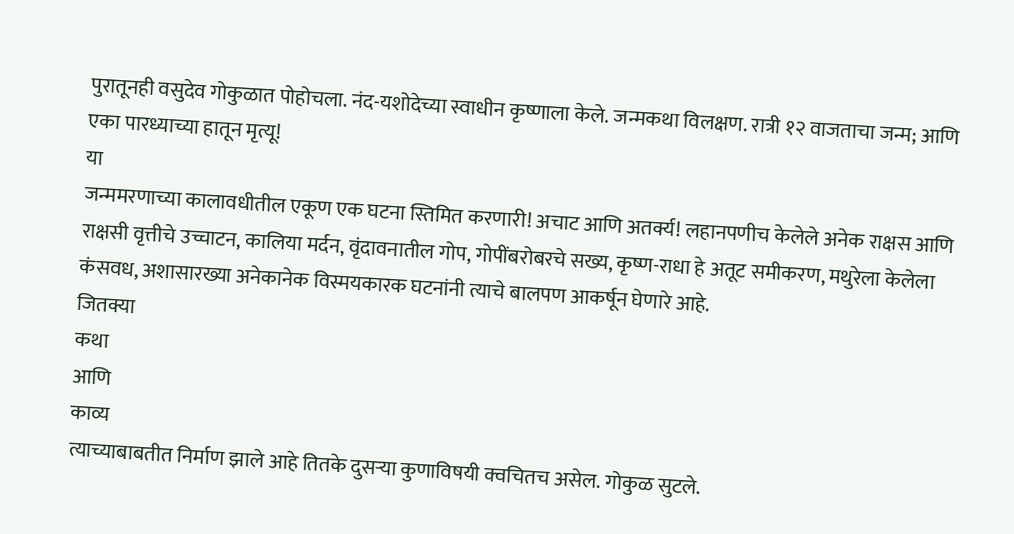पुरातूनही वसुदेव गोकुळात पोहोचला. नंद-यशोदेच्या स्वाधीन कृष्णाला केले. जन्मकथा विलक्षण. रात्री १२ वाजताचा जन्म; आणि एका पारध्याच्या हातून मृत्यू!
या
जन्ममरणाच्या कालावधीतील एकूण एक घटना स्तिमित करणारी! अचाट आणि अतर्क्य! लहानपणीच केलेले अनेक राक्षस आणि राक्षसी वृत्तीचे उच्चाटन, कालिया मर्दन, वृंदावनातील गोप, गोपींबरोबरचे सख्य, कृष्ण-राधा हे अतूट समीकरण, मथुरेला केलेला कंसवध, अशासारख्या अनेकानेक विस्मयकारक घटनांनी त्याचे बालपण आकर्षून घेणारे आहे.
जितक्या
कथा
आणि
काव्य
त्याच्याबाबतीत निर्माण झाले आहे तितके दुसऱ्या कुणाविषयी क्वचितच असेल. गोकुळ सुटले.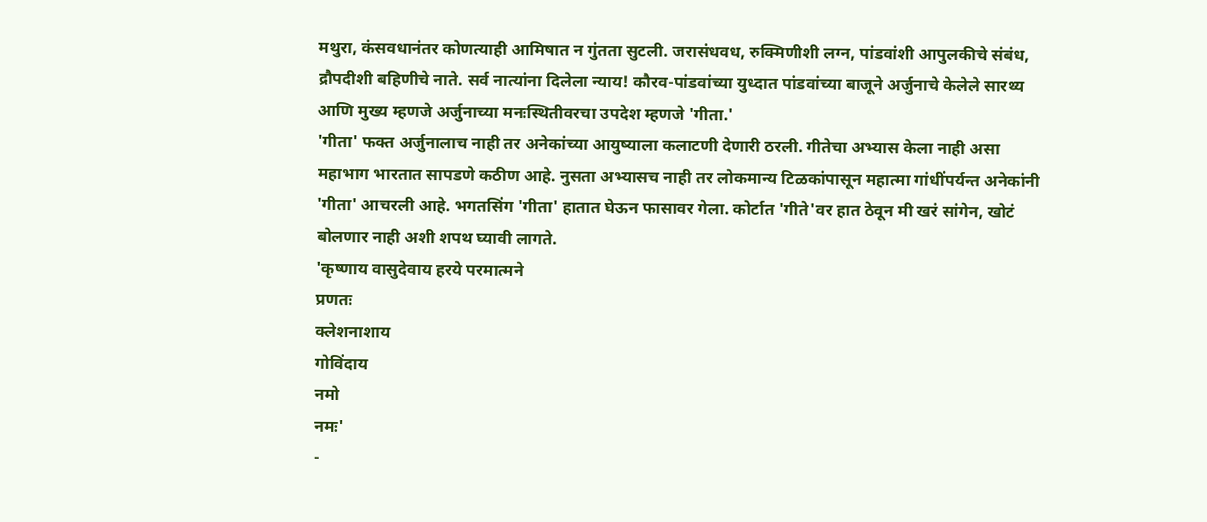मथुरा, कंसवधानंतर कोणत्याही आमिषात न गुंतता सुटली. जरासंधवध, रुक्मिणीशी लग्न, पांडवांशी आपुलकीचे संबंध, द्रौपदीशी बहिणीचे नाते. सर्व नात्यांना दिलेला न्याय! कौरव-पांडवांच्या युध्दात पांडवांच्या बाजूने अर्जुनाचे केलेले सारथ्य आणि मुख्य म्हणजे अर्जुनाच्या मनःस्थितीवरचा उपदेश म्हणजे 'गीता.'
'गीता' फक्त अर्जुनालाच नाही तर अनेकांच्या आयुष्याला कलाटणी देणारी ठरली. गीतेचा अभ्यास केला नाही असा महाभाग भारतात सापडणे कठीण आहे. नुसता अभ्यासच नाही तर लोकमान्य टिळकांपासून महात्मा गांधींपर्यन्त अनेकांनी 'गीता' आचरली आहे. भगतसिंग 'गीता' हातात घेऊन फासावर गेला. कोर्टात 'गीते'वर हात ठेवून मी खरं सांगेन, खोटं बोलणार नाही अशी शपथ घ्यावी लागते.
'कृष्णाय वासुदेवाय हरये परमात्मने
प्रणतः
क्लेशनाशाय
गोविंदाय
नमो
नमः'
-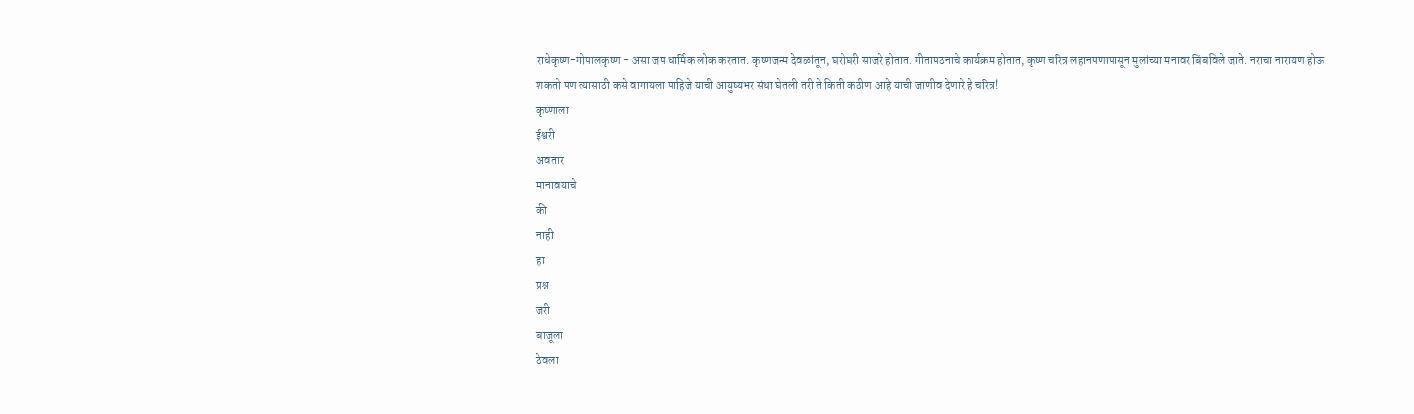राधेकृष्ण-गोपालकृष्ण - असा जप धार्मिक लोक करतात. कृष्णजन्म देवळांतून, घरोघरी साजरे होतात. गीतापठनाचे कार्यक्रम होतात, कृष्ण चरित्र लहानपणापासून मुलांच्या मनावर बिंबविले जाते. नराचा नारायण होऊ शकतो पण त्यासाठी कसे वागायला पाहिजे याची आयुष्यभर संथा घेतली तरी ते किती कठीण आहे याची जाणीव देणारे हे चरित्र!
कृष्णाला
ईश्वरी
अवतार
मानावयाचे
की
नाही
हा
प्रश्न
जरी
बाजूला
ठेवला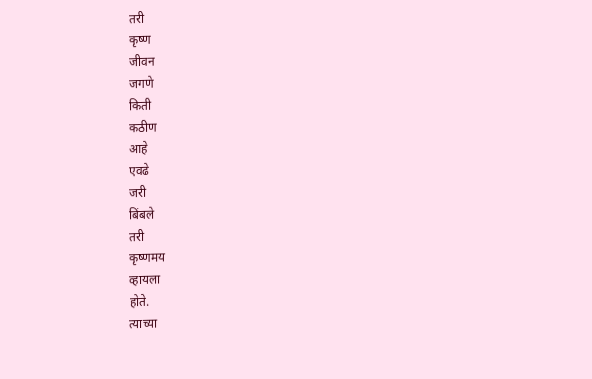तरी
कृष्ण
जीवन
जगणे
किती
कठीण
आहे
एवढे
जरी
बिंबले
तरी
कृष्णमय
व्हायला
होते.
त्याच्या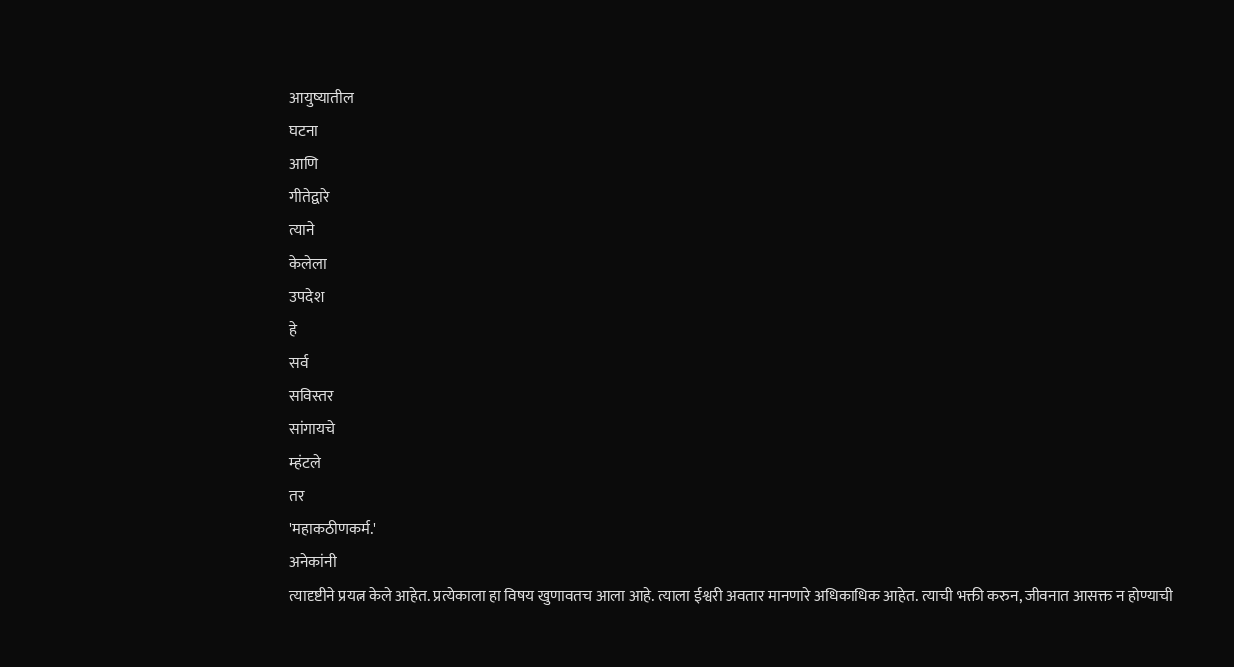आयुष्यातील
घटना
आणि
गीतेद्वारे
त्याने
केलेला
उपदेश
हे
सर्व
सविस्तर
सांगायचे
म्हंटले
तर
'महाकठीणकर्म.'
अनेकांनी
त्यादृष्टीने प्रयत्न केले आहेत. प्रत्येकाला हा विषय खुणावतच आला आहे. त्याला ईश्वरी अवतार मानणारे अधिकाधिक आहेत. त्याची भक्ती करुन, जीवनात आसक्त न होण्याची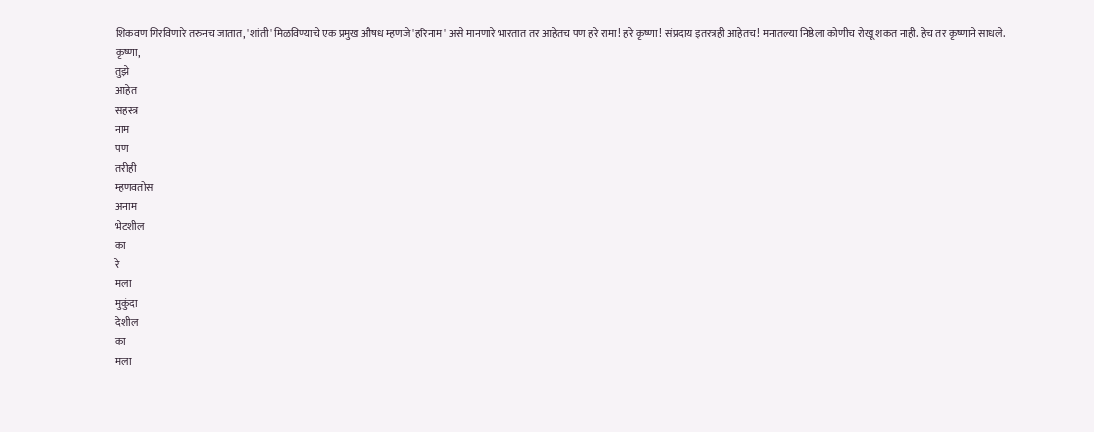शिकवण गिरविणारे तरुनच जातात, 'शांती' मिळविण्याचे एक प्रमुख औषध म्हणजे 'हरिनाम' असे मानणारे भारतात तर आहेतच पण हरे रामा! हरे कृष्णा! संप्रदाय इतरत्रही आहेतच! मनातल्या निष्ठेला कोणीच रोखू शकत नाही. हेच तर कृष्णाने साधले.
कृष्णा,
तुझे
आहेत
सहस्त्र
नाम
पण
तरीही
म्हणवतोस
अनाम
भेटशील
का
रे
मला
मुकुंदा
देशील
का
मला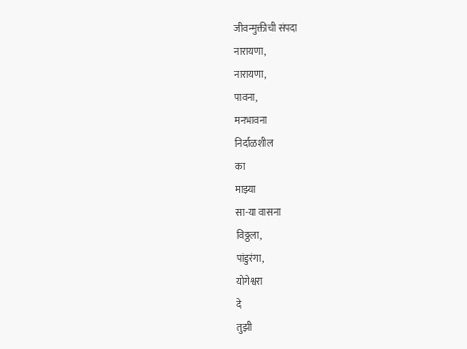जीवन्मुक्तीची संपदा
नारायणा,
नारायणा,
पावना,
मनभावना
निर्दाळशील
का
माझ्या
सा-या वासना
विठ्ठला,
पांडुरंगा,
योगेश्वरा
दे
तुझी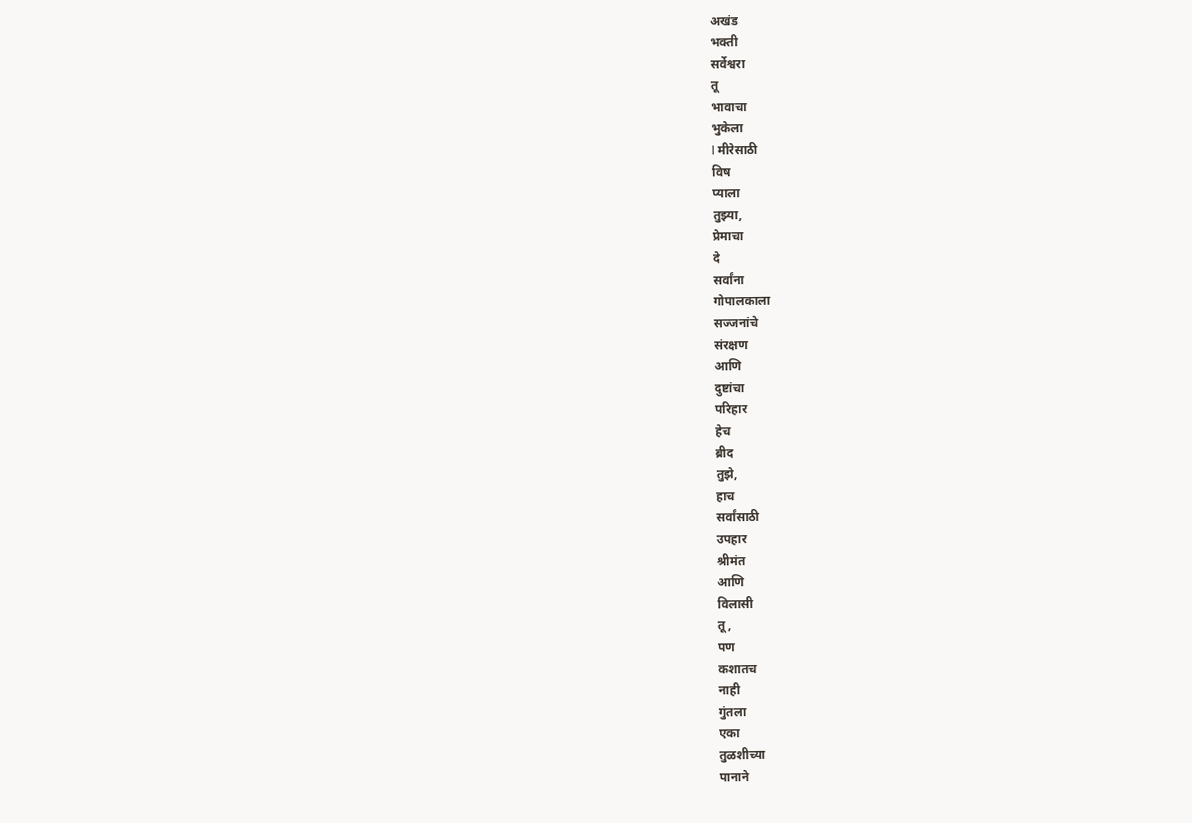अखंड
भक्ती
सर्वेश्वरा
तू
भावाचा
भुकेला
l मीरेसाठी
विष
प्याला
तुझ्या,
प्रेमाचा
दे
सर्वांना
गोपालकाला
सज्जनांचे
संरक्षण
आणि
दुष्टांचा
परिहार
हेच
ब्रीद
तुझे,
हाच
सर्वांसाठी
उपहार
श्रीमंत
आणि
विलासी
तू,
पण
कशातच
नाही
गुंतला
एका
तुळशीच्या
पानाने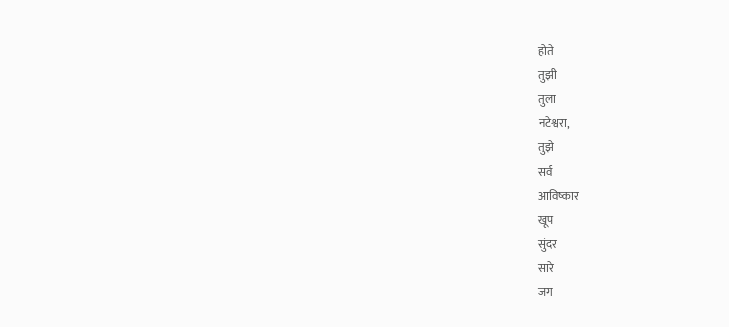होते
तुझी
तुला
नटेश्वरा,
तुझे
सर्व
आविष्कार
खूप
सुंदर
सारे
जग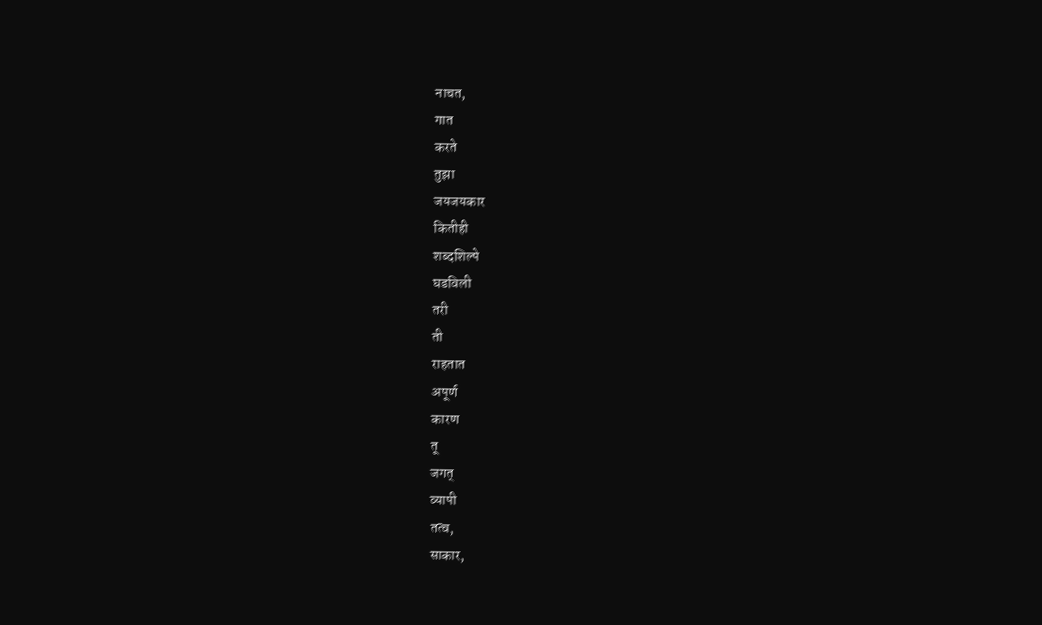नाचत,
गात
करते
तुझा
जयजयकार
कितीही
शब्दशिल्पे
घडविली
तरी
ती
राहतात
अपूर्ण
कारण
तू
जगत्
व्यापी
तत्व,
साकार,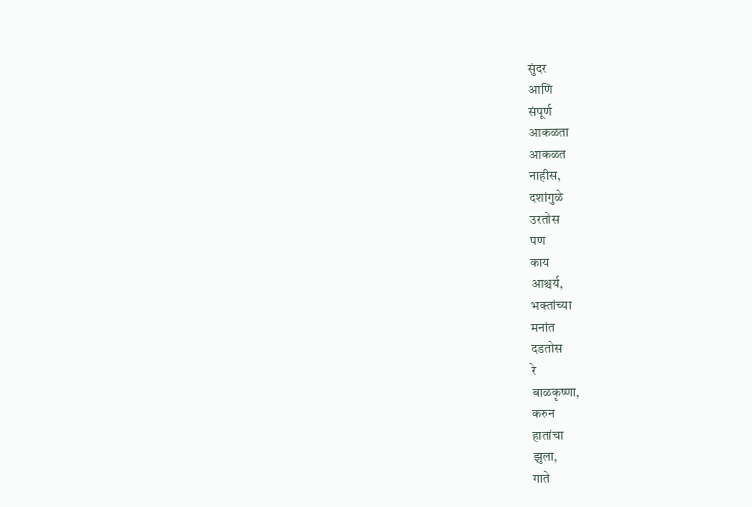सुंदर
आणि
संपूर्ण
आकळता
आकळत
नाहीस,
दशांगुळे
उरतोस
पण
काय
आश्चर्य,
भक्तांच्या
मनांत
दडतोस
रे
बाळकृष्णा,
करुन
हातांचा
झुला,
गाते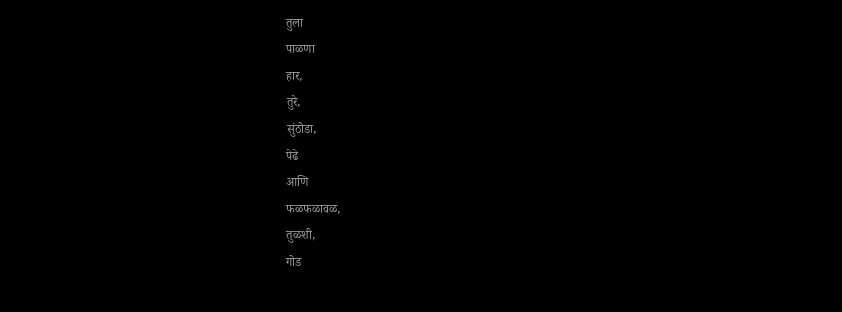तुला
पाळणा
हार,
तुरे,
सुंठोडा,
पेढे
आणि
फळफळावळ,
तुळशी,
गोड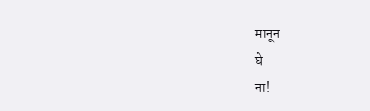मानून
घे
ना!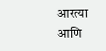आरत्या
आणि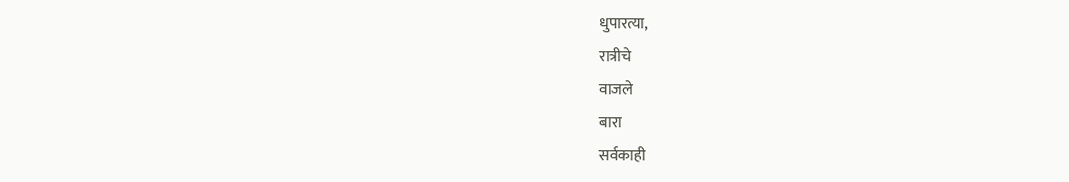धुपारत्या,
रात्रीचे
वाजले
बारा
सर्वकाही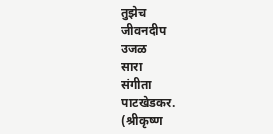तुझेच
जीवनदीप
उजळ
सारा
संगीता
पाटखेडकर.
(श्रीकृष्ण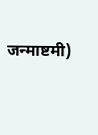जन्माष्टमी)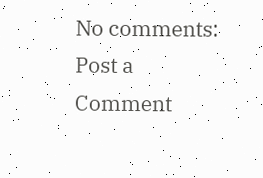No comments:
Post a Comment